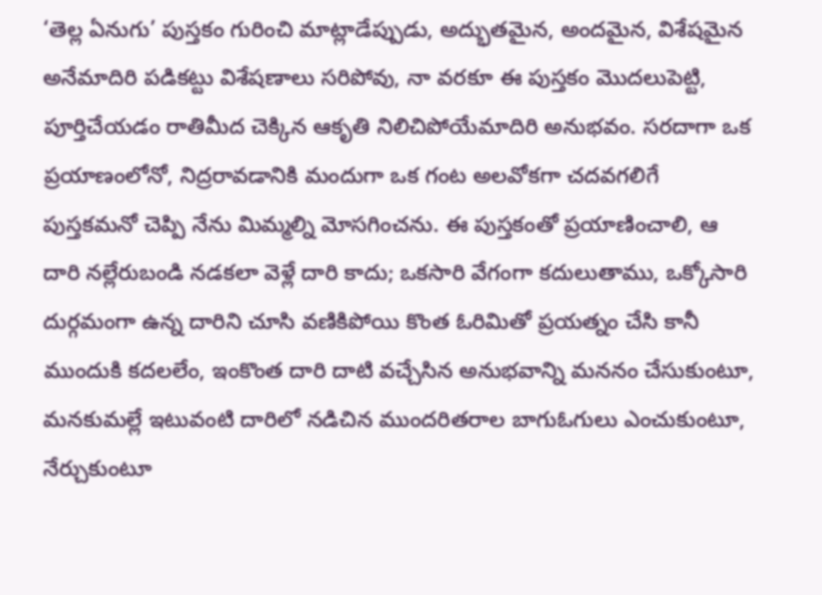‘తెల్ల ఏనుగు’ పుస్తకం గురించి మాట్లాడేప్పుడు, అద్భుతమైన, అందమైన, విశేషమైన అనేమాదిరి పడికట్టు విశేషణాలు సరిపోవు, నా వరకూ ఈ పుస్తకం మొదలుపెట్టి, పూర్తిచేయడం రాతిమీద చెక్కిన ఆకృతి నిలిచిపోయేమాదిరి అనుభవం. సరదాగా ఒక ప్రయాణంలోనో, నిద్రరావడానికి మందుగా ఒక గంట అలవోకగా చదవగలిగే పుస్తకమనో చెప్పి నేను మిమ్మల్ని మోసగించను. ఈ పుస్తకంతో ప్రయాణించాలి, ఆ దారి నల్లేరుబండి నడకలా వెళ్లే దారి కాదు; ఒకసారి వేగంగా కదులుతాము, ఒక్కోసారి దుర్గమంగా ఉన్న దారిని చూసి వణికిపోయి కొంత ఓరిమితో ప్రయత్నం చేసి కానీ ముందుకి కదలలేం, ఇంకొంత దారి దాటి వచ్చేసిన అనుభవాన్ని మననం చేసుకుంటూ, మనకుమల్లే ఇటువంటి దారిలో నడిచిన ముందరితరాల బాగుఓగులు ఎంచుకుంటూ, నేర్చుకుంటూ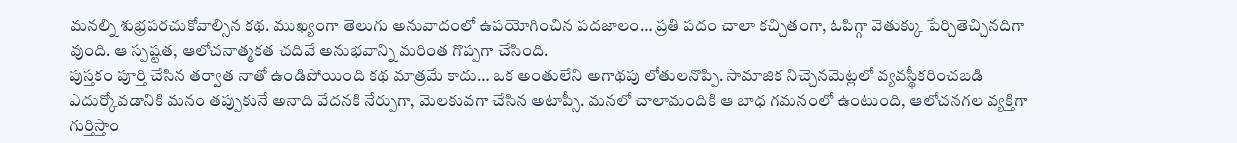మనల్ని శుభ్రపరచుకోవాల్సిన కథ. ముఖ్యంగా తెలుగు అనువాదంలో ఉపయోగించిన పదజాలం… ప్రతి పదం చాలా కచ్చితంగా, ఓపిగ్గా వెతుక్కు పేర్చితెచ్చినదిగా వుంది. ఆ స్పష్టత, ఆలోచనాత్మకత చదివే అనుభవాన్ని మరింత గొప్పగా చేసింది.
పుస్తకం పూర్తి చేసిన తర్వాత నాతో ఉండిపోయింది కథ మాత్రమే కాదు… ఒక అంతులేని అగాథపు లోతులనొప్పి. సామాజిక నిచ్చెనమెట్లలో వ్యవస్థీకరించబడి ఎదుర్కోవడానికి మనం తప్పుకునే అనాది వేదనకి నేర్పుగా, మెలకువగా చేసిన అటాప్సీ. మనలో చాలామందికి ఆ బాధ గమనంలో ఉంటుంది, ఆలోచనగల వ్యక్తిగా గుర్తిస్తాం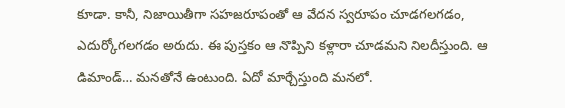కూడా. కానీ, నిజాయితీగా సహజరూపంతో ఆ వేదన స్వరూపం చూడగలగడం, ఎదుర్కోగలగడం అరుదు. ఈ పుస్తకం ఆ నొప్పిని కళ్లారా చూడమని నిలదీస్తుంది. ఆ డిమాండ్… మనతోనే ఉంటుంది. ఏదో మార్చేస్తుంది మనలో.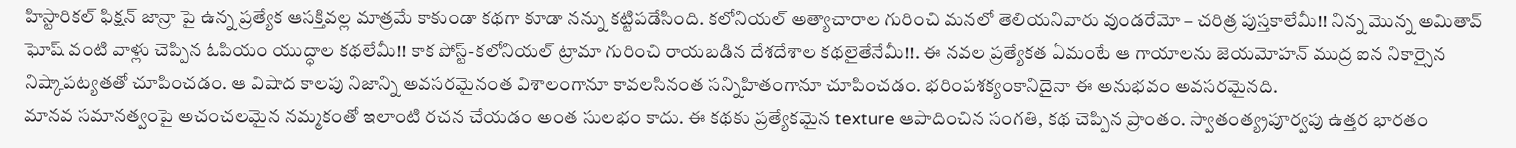హిస్టారికల్ ఫిక్షన్ జాన్రా పై ఉన్న ప్రత్యేక ఆసక్తివల్ల మాత్రమే కాకుండా కథగా కూడా నన్ను కట్టిపడేసింది. కలోనియల్ అత్యాచారాల గురించి మనలో తెలియనివారు వుండరేమో – చరిత్ర పుస్తకాలేమీ!! నిన్న మొన్న అమితావ్ ఘోష్ వంటి వాళ్లు చెప్పిన ఓపియం యుద్ధాల కథలేమీ!! కాక పోస్ట్-కలోనియల్ ట్రామా గురించి రాయబడిన దేశదేశాల కథలైతేనేమీ!!. ఈ నవల ప్రత్యేకత ఏమంటే ఆ గాయాలను జెయమోహన్ ముద్ర ఐన నికార్సైన నిష్కాపట్యతతో చూపించడం. ఆ విషాద కాలపు నిజాన్ని అవసరమైనంత విశాలంగానూ కావలసినంత సన్నిహితంగానూ చూపించడం. భరింపశక్యంకానిదైనా ఈ అనుభవం అవసరమైనది.
మానవ సమానత్వంపై అచంచలమైన నమ్మకంతో ఇలాంటి రచన చేయడం అంత సులభం కాదు. ఈ కథకు ప్రత్యేకమైన texture ఆపాదించిన సంగతి, కథ చెప్పిన ప్రాంతం. స్వాతంత్య్రపూర్వపు ఉత్తర భారతం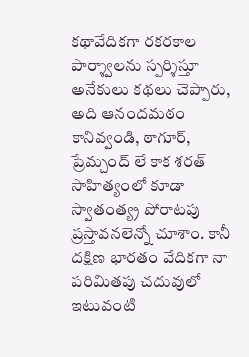కథావేదికగా రకరకాల పార్శ్వాలను స్పర్శిస్తూ అనేకులు కథలు చెప్పారు, అది ఆనందమఠం కానివ్వండి, ఠాగూర్, ప్రేమ్చంద్ లే కాక శరత్ సాహిత్యంలో కూడా స్వాతంత్య్ర పోరాటపు ప్రస్తావనలెన్నో చూశాం. కానీ దక్షిణ భారతం వేదికగా నా పరిమితపు చదువులో ఇటువంటి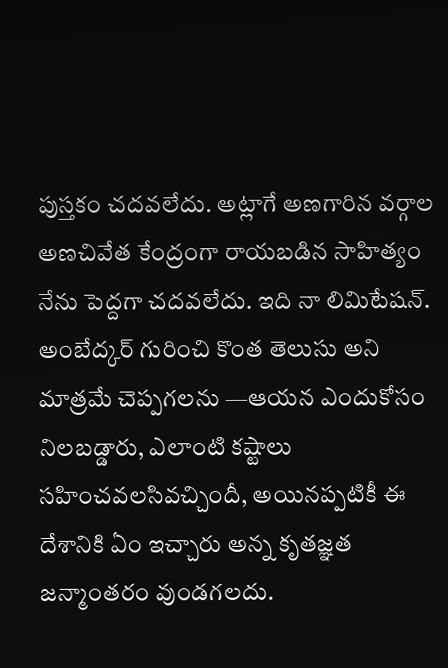పుస్తకం చదవలేదు. అట్లాగే అణగారిన వర్గాల అణచివేత కేంద్రంగా రాయబడిన సాహిత్యం నేను పెద్దగా చదవలేదు. ఇది నా లిమిటేషన్. అంబేద్కర్ గురించి కొంత తెలుసు అని మాత్రమే చెప్పగలను —ఆయన ఎందుకోసం నిలబడ్డారు, ఎలాంటి కష్టాలు సహించవలసివచ్చిందీ, అయినప్పటికీ ఈ దేశానికి ఏం ఇచ్చారు అన్న కృతజ్ఞత జన్మాంతరం వుండగలదు.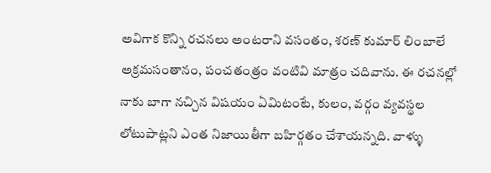అవిగాక కొన్ని రచనలు అంటరాని వసంతం, శరణ్ కుమార్ లింబాలే అక్రమసంతానం, పంచతంత్రం వంటివి మాత్రం చదివాను. ఈ రచనల్లో నాకు బాగా నచ్చిన విషయం ఏమిటంటే, కులం, వర్గం వ్యవస్థల లోటుపాట్లని ఎంత నిజాయితీగా బహిర్గతం చేశాయన్నది. వాళ్ళు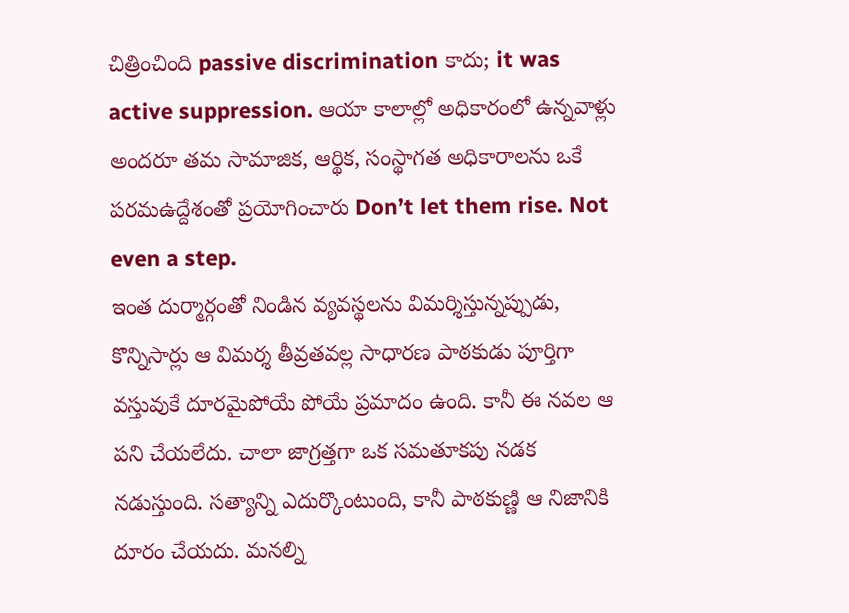చిత్రించింది passive discrimination కాదు; it was active suppression. ఆయా కాలాల్లో అధికారంలో ఉన్నవాళ్లు అందరూ తమ సామాజిక, ఆర్థిక, సంస్థాగత అధికారాలను ఒకే పరమఉద్దేశంతో ప్రయోగించారు Don’t let them rise. Not even a step.
ఇంత దుర్మార్గంతో నిండిన వ్యవస్థలను విమర్శిస్తున్నప్పుడు, కొన్నిసార్లు ఆ విమర్శ తీవ్రతవల్ల సాధారణ పాఠకుడు పూర్తిగా వస్తువుకే దూరమైపోయే పోయే ప్రమాదం ఉంది. కానీ ఈ నవల ఆ పని చేయలేదు. చాలా జాగ్రత్తగా ఒక సమతూకపు నడక నడుస్తుంది. సత్యాన్ని ఎదుర్కొంటుంది, కానీ పాఠకుణ్ణి ఆ నిజానికి దూరం చేయదు. మనల్ని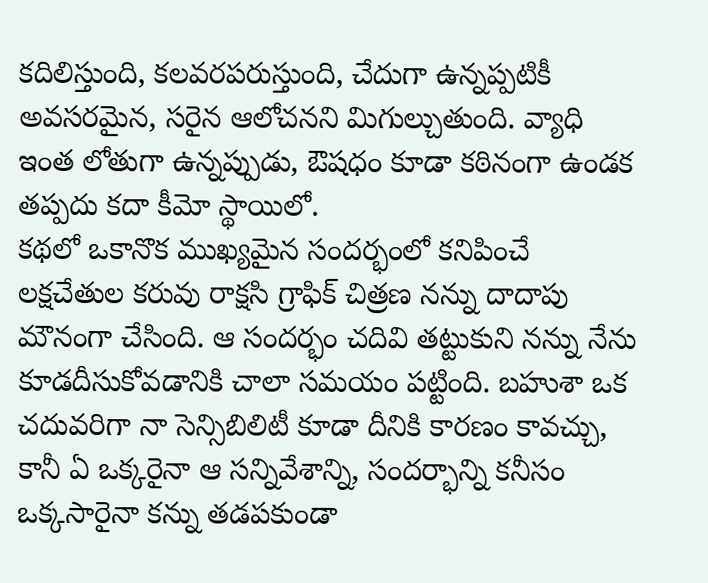కదిలిస్తుంది, కలవరపరుస్తుంది, చేదుగా ఉన్నప్పటికీ అవసరమైన, సరైన ఆలోచనని మిగుల్చుతుంది. వ్యాధి ఇంత లోతుగా ఉన్నప్పుడు, ఔషధం కూడా కఠినంగా ఉండక తప్పదు కదా కీమో స్థాయిలో.
కథలో ఒకానొక ముఖ్యమైన సందర్భంలో కనిపించే లక్షచేతుల కరువు రాక్షసి గ్రాఫిక్ చిత్రణ నన్ను దాదాపు మౌనంగా చేసింది. ఆ సందర్భం చదివి తట్టుకుని నన్ను నేను కూడదీసుకోవడానికి చాలా సమయం పట్టింది. బహుశా ఒక చదువరిగా నా సెన్సిబిలిటీ కూడా దీనికి కారణం కావచ్చు, కానీ ఏ ఒక్కరైనా ఆ సన్నివేశాన్ని, సందర్భాన్ని కనీసం ఒక్కసారైనా కన్ను తడపకుండా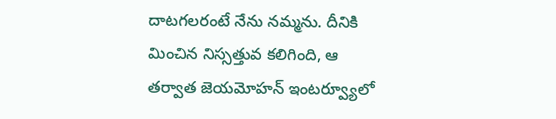దాటగలరంటే నేను నమ్మను. దీనికి మించిన నిస్సత్తువ కలిగింది, ఆ తర్వాత జెయమోహన్ ఇంటర్వ్యూలో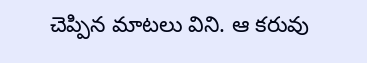చెప్పిన మాటలు విని. ఆ కరువు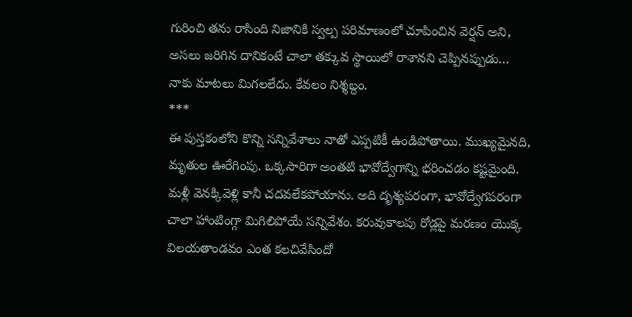గురించి తను రాసింది నిజానికి స్వల్ప పరిమాణంలో చూపించిన వెర్షన్ అని, అసలు జరిగిన దానికంటే చాలా తక్కువ స్థాయిలో రాశానని చెప్పినప్పుడు… నాకు మాటలు మిగలలేదు. కేవలం నిశ్శబ్దం.
***
ఈ పుస్తకంలోని కొన్ని సన్నివేశాలు నాతో ఎప్పటికీ ఉండిపోతాయి. ముఖ్యమైనది, మృతుల ఊరేగింపు. ఒక్కసారిగా అంతటి భావోద్వేగాన్ని భరించడం కష్టమైంది. మళ్లీ వెనక్కివెళ్లి కానీ చదవలేకపోయాను. అది దృశ్యపరంగా, భావోద్వేగపరంగా చాలా హాంటింగ్గా మిగిలిపోయే సన్నివేశం. కరువుకాలపు రోడ్లపై మరణం యొక్క విలయతాండవం ఎంత కలచివేసిందో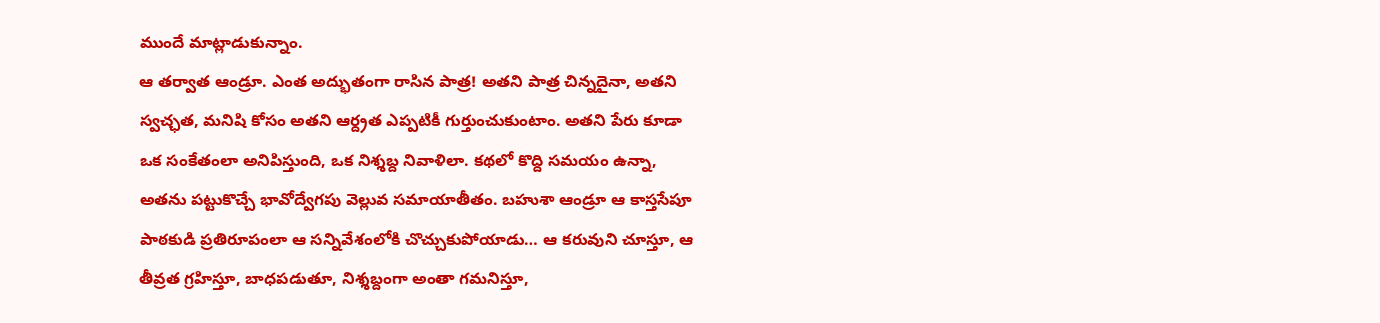ముందే మాట్లాడుకున్నాం.
ఆ తర్వాత ఆండ్రూ. ఎంత అద్భుతంగా రాసిన పాత్ర! అతని పాత్ర చిన్నదైనా, అతని స్వచ్ఛత, మనిషి కోసం అతని ఆర్ద్రత ఎప్పటికీ గుర్తుంచుకుంటాం. అతని పేరు కూడా ఒక సంకేతంలా అనిపిస్తుంది, ఒక నిశ్శబ్ద నివాళిలా. కథలో కొద్ది సమయం ఉన్నా, అతను పట్టుకొచ్చే భావోద్వేగపు వెల్లువ సమాయాతీతం. బహుశా ఆండ్రూ ఆ కాస్తసేపూ పాఠకుడి ప్రతిరూపంలా ఆ సన్నివేశంలోకి చొచ్చుకుపోయాడు… ఆ కరువుని చూస్తూ, ఆ తీవ్రత గ్రహిస్తూ, బాధపడుతూ, నిశ్శబ్దంగా అంతా గమనిస్తూ,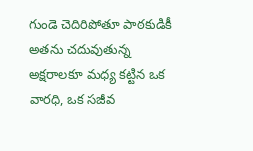గుండె చెదిరిపోతూ పాఠకుడికీ అతను చదువుతున్న అక్షరాలకూ మధ్య కట్టిన ఒక వారధి, ఒక సజీవ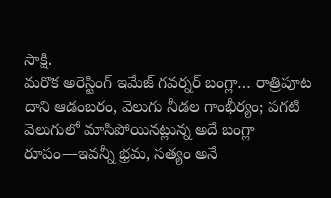సాక్షి.
మరొక అరెస్టింగ్ ఇమేజ్ గవర్నర్ బంగ్లా… రాత్రిపూట దాని ఆడంబరం, వెలుగు నీడల గాంభీర్యం; పగటి వెలుగులో మాసిపోయినట్లున్న అదే బంగ్లా రూపం—ఇవన్నీ భ్రమ, సత్యం అనే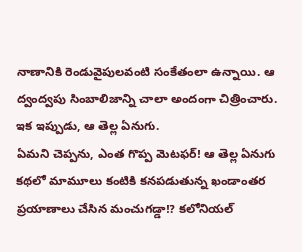నాణానికి రెండువైపులవంటి సంకేతంలా ఉన్నాయి. ఆ ద్వంద్వపు సింబాలిజాన్ని చాలా అందంగా చిత్రించారు.
ఇక ఇప్పుడు, ఆ తెల్ల ఏనుగు.
ఏమని చెప్పను, ఎంత గొప్ప మెటఫర్! ఆ తెల్ల ఏనుగు కథలో మామూలు కంటికి కనపడుతున్న ఖండాంతర ప్రయాణాలు చేసిన మంచుగడ్డా!? కలోనియల్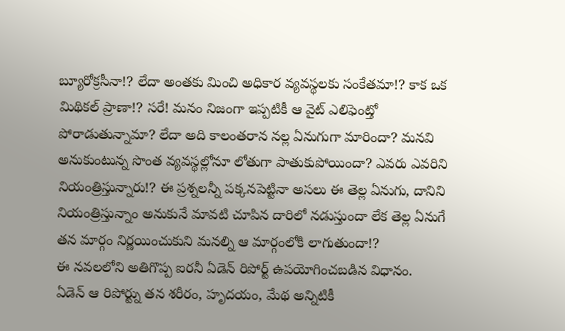బ్యూరోక్రసీనా!? లేదా అంతకు మించి అధికార వ్యవస్థలకు సంకేతమా!? కాక ఒక మిథికల్ ప్రాణా!? సరే! మనం నిజంగా ఇప్పటికీ ఆ వైట్ ఎలిఫెంట్తో పోరాడుతున్నామా? లేదా అది కాలంతరాన నల్ల ఏనుగుగా మారిందా? మనవి అనుకుంటున్న సొంత వ్యవస్థల్లోనూ లోతుగా పాతుకుపోయిందా? ఎవరు ఎవరిని నియంత్రిస్తున్నారు!? ఈ ప్రశ్నలన్నీ పక్కనపెట్టినా అసలు ఈ తెల్ల ఏనుగు, దానిని నియంత్రిస్తున్నాం అనుకునే మావటి చూపిన దారిలో నడుస్తుందా లేక తెల్ల ఏనుగే తన మార్గం నిర్ణయించుకుని మనల్ని ఆ మార్గంలోకి లాగుతుందా!?
ఈ నవలలోని అతిగొప్ప ఐరనీ ఏడెన్ రిపోర్ట్ ఉపయోగించబడిన విధానం.
ఏడెన్ ఆ రిపోర్ట్ను తన శరీరం, హృదయం, మేథ అన్నిటికీ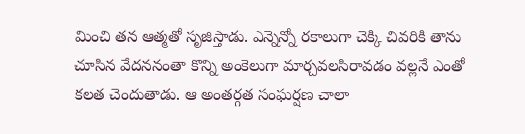మించి తన ఆత్మతో సృజిస్తాడు. ఎన్నెన్నో రకాలుగా చెక్కి చివరికి తాను చూసిన వేదననంతా కొన్ని అంకెలుగా మార్చవలసిరావడం వల్లనే ఎంతో కలత చెందుతాడు. ఆ అంతర్గత సంఘర్షణ చాలా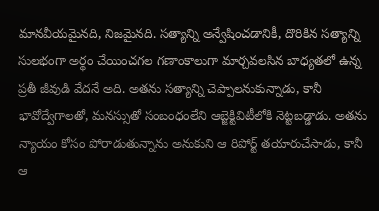మానవీయమైనది, నిజమైనది. సత్యాన్ని అన్వేషించడానికీ, దొరికిన సత్యాన్ని సులభంగా అర్థం చేయించగల గణాంకాలుగా మార్చవలసిన బాధ్యతలో ఉన్న ప్రతీ జీవుడి వేదనే అది. అతను సత్యాన్ని చెప్పాలనుకున్నాడు, కానీ భావోద్వేగాలతో, మనస్సుతో సంబంధంలేని ఆబ్జెక్టివిటీలోకి నెట్టబడ్డాడు. అతను న్యాయం కోసం పోరాడుతున్నాను అనుకుని ఆ రిపోర్ట్ తయారుచేసాడు, కానీ ఆ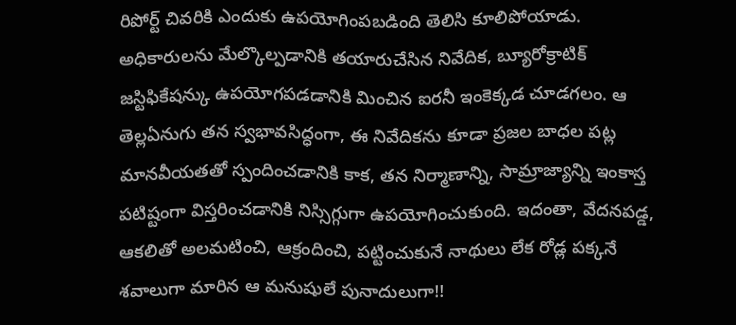రిపోర్ట్ చివరికి ఎందుకు ఉపయోగింపబడింది తెలిసి కూలిపోయాడు. అధికారులను మేల్కొల్పడానికి తయారుచేసిన నివేదిక, బ్యూరోక్రాటిక్ జస్టిఫికేషన్కు ఉపయోగపడడానికి మించిన ఐరనీ ఇంకెక్కడ చూడగలం. ఆ తెల్లఏనుగు తన స్వభావసిద్ధంగా, ఈ నివేదికను కూడా ప్రజల బాధల పట్ల మానవీయతతో స్పందించడానికి కాక, తన నిర్మాణాన్ని, సామ్రాజ్యాన్ని ఇంకాస్త పటిష్టంగా విస్తరించడానికి నిస్సిగ్గుగా ఉపయోగించుకుంది. ఇదంతా, వేదనపడ్డ, ఆకలితో అలమటించి, ఆక్రందించి, పట్టించుకునే నాథులు లేక రోడ్ల పక్కనే శవాలుగా మారిన ఆ మనుషులే పునాదులుగా!!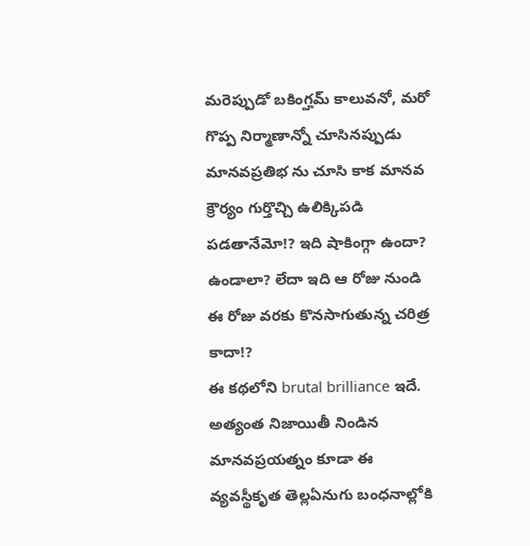మరెప్పుడో బకింగ్హమ్ కాలువనో, మరో గొప్ప నిర్మాణాన్నో చూసినప్పుడు మానవప్రతిభ ను చూసి కాక మానవ క్రౌర్యం గుర్తొచ్చి ఉలిక్కిపడి పడతానేమో!? ఇది షాకింగ్గా ఉందా? ఉండాలా? లేదా ఇది ఆ రోజు నుండి ఈ రోజు వరకు కొనసాగుతున్న చరిత్ర కాదా!?
ఈ కథలోని brutal brilliance ఇదే. అత్యంత నిజాయితీ నిండిన మానవప్రయత్నం కూడా ఈ వ్యవస్థీకృత తెల్లఏనుగు బంధనాల్లోకి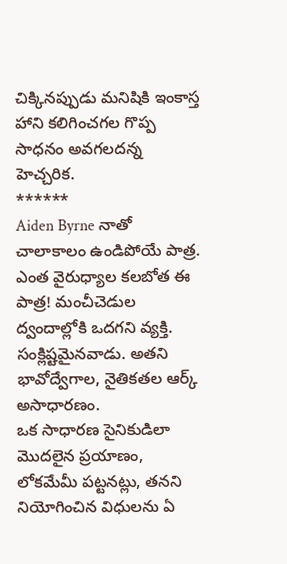చిక్కినప్పుడు మనిషికి ఇంకాస్త హాని కలిగించగల గొప్ప సాధనం అవగలదన్న హెచ్చరిక.
******
Aiden Byrne నాతో చాలాకాలం ఉండిపోయే పాత్ర. ఎంత వైరుధ్యాల కలబోత ఈ పాత్ర! మంచీచెడుల ద్వందాల్లోకి ఒదగని వ్యక్తి. సంక్లిష్టమైనవాడు. అతని భావోద్వేగాల, నైతికతల ఆర్క్ అసాధారణం.
ఒక సాధారణ సైనికుడిలా మొదలైన ప్రయాణం, లోకమేమీ పట్టనట్లు, తనని నియోగించిన విధులను ఏ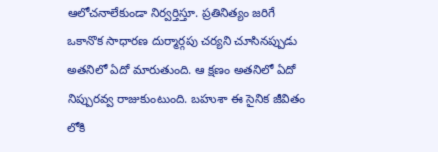ఆలోచనాలేకుండా నిర్వర్తిస్తూ. ప్రతినిత్యం జరిగే ఒకానొక సాధారణ దుర్మార్గపు చర్యని చూసినప్పుడు అతనిలో ఏదో మారుతుంది. ఆ క్షణం అతనిలో ఏదో నిప్పురవ్వ రాజుకుంటుంది. బహుశా ఈ సైనిక జీవితం లోకి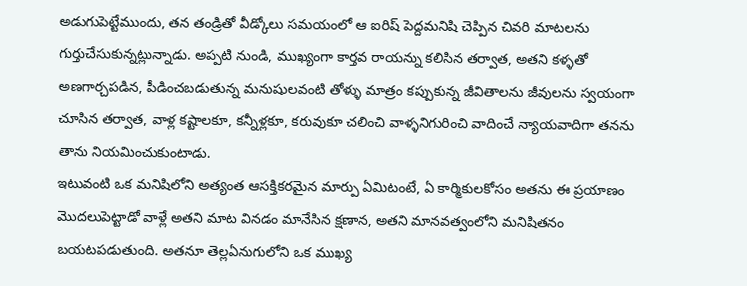అడుగుపెట్టేముందు, తన తండ్రితో వీడ్కోలు సమయంలో ఆ ఐరిష్ పెద్దమనిషి చెప్పిన చివరి మాటలను గుర్తుచేసుకున్నట్లున్నాడు. అప్పటి నుండి, ముఖ్యంగా కార్తవ రాయన్ను కలిసిన తర్వాత, అతని కళ్ళతో అణగార్చపడిన, పీడించబడుతున్న మనుషులవంటి తోళ్ళు మాత్రం కప్పుకున్న జీవితాలను జీవులను స్వయంగా చూసిన తర్వాత, వాళ్ల కష్టాలకూ, కన్నీళ్లకూ, కరువుకూ చలించి వాళ్ళనిగురించి వాదించే న్యాయవాదిగా తనను తాను నియమించుకుంటాడు.
ఇటువంటి ఒక మనిషిలోని అత్యంత ఆసక్తికరమైన మార్పు ఏమిటంటే, ఏ కార్మికులకోసం అతను ఈ ప్రయాణం మొదలుపెట్టాడో వాళ్లే అతని మాట వినడం మానేసిన క్షణాన, అతని మానవత్వంలోని మనిషితనం బయటపడుతుంది. అతనూ తెల్లఏనుగులోని ఒక ముఖ్య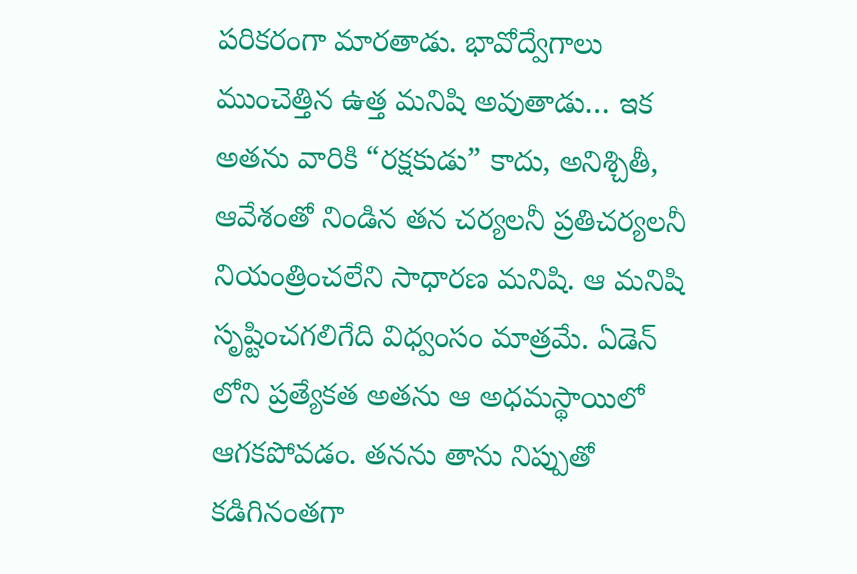పరికరంగా మారతాడు. భావోద్వేగాలు ముంచెత్తిన ఉత్త మనిషి అవుతాడు… ఇక అతను వారికి “రక్షకుడు” కాదు, అనిశ్చితీ, ఆవేశంతో నిండిన తన చర్యలనీ ప్రతిచర్యలనీ నియంత్రించలేని సాధారణ మనిషి. ఆ మనిషి సృష్టించగలిగేది విధ్వంసం మాత్రమే. ఏడెన్ లోని ప్రత్యేకత అతను ఆ అధమస్థాయిలో ఆగకపోవడం. తనను తాను నిప్పుతో కడిగినంతగా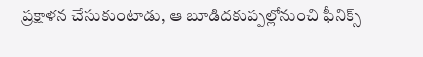ప్రక్షాళన చేసుకుంటాడు, ఆ బూడిదకుప్పల్లోనుంచి ఫీనిక్స్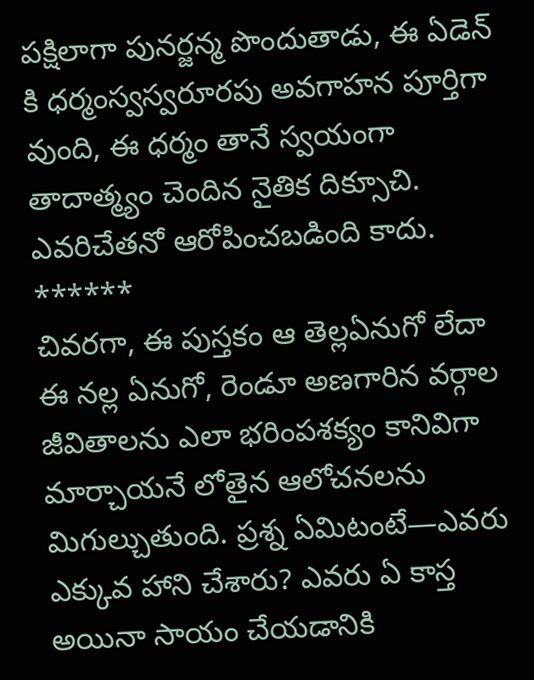పక్షిలాగా పునర్జన్మ పొందుతాడు, ఈ ఏడెన్ కి ధర్మంస్వస్వరూరపు అవగాహన పూర్తిగా వుంది, ఈ ధర్మం తానే స్వయంగా తాదాత్మ్యం చెందిన నైతిక దిక్సూచి. ఎవరిచేతనో ఆరోపించబడింది కాదు.
******
చివరగా, ఈ పుస్తకం ఆ తెల్లఏనుగో లేదా ఈ నల్ల ఏనుగో, రెండూ అణగారిన వర్గాల జీవితాలను ఎలా భరింపశక్యం కానివిగా మార్చాయనే లోతైన ఆలోచనలను మిగుల్చుతుంది. ప్రశ్న ఏమిటంటే—ఎవరు ఎక్కువ హాని చేశారు? ఎవరు ఏ కాస్త అయినా సాయం చేయడానికి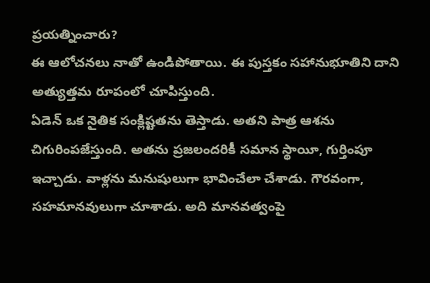ప్రయత్నించారు?
ఈ ఆలోచనలు నాతో ఉండిపోతాయి. ఈ పుస్తకం సహానుభూతిని దాని అత్యుత్తమ రూపంలో చూపిస్తుంది.
ఏడెన్ ఒక నైతిక సంక్లిష్టతను తెస్తాడు. అతని పాత్ర ఆశను చిగురింపజేస్తుంది. అతను ప్రజలందరికీ సమాన స్థాయీ, గుర్తింపూ ఇచ్చాడు. వాళ్లను మనుషులుగా భావించేలా చేశాడు. గౌరవంగా, సహమానవులుగా చూశాడు. అది మానవత్వంపై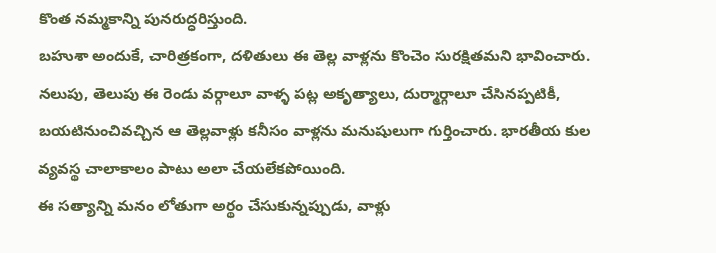కొంత నమ్మకాన్ని పునరుద్ధరిస్తుంది.
బహుశా అందుకే, చారిత్రకంగా, దళితులు ఈ తెల్ల వాళ్లను కొంచెం సురక్షితమని భావించారు. నలుపు, తెలుపు ఈ రెండు వర్గాలూ వాళ్ళ పట్ల అకృత్యాలు, దుర్మార్గాలూ చేసినప్పటికీ, బయటినుంచివచ్చిన ఆ తెల్లవాళ్లు కనీసం వాళ్లను మనుషులుగా గుర్తించారు. భారతీయ కుల వ్యవస్థ చాలాకాలం పాటు అలా చేయలేకపోయింది.
ఈ సత్యాన్ని మనం లోతుగా అర్థం చేసుకున్నప్పుడు, వాళ్లు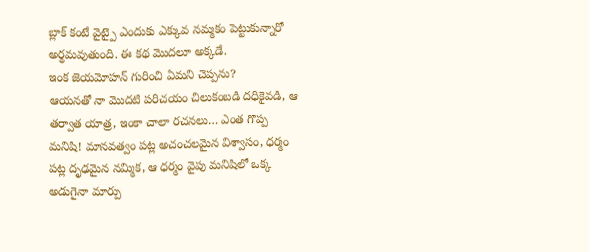బ్లాక్ కంటే వైట్పై ఎందుకు ఎక్కువ నమ్మకం పెట్టుకున్నారో అర్థమవుతుంది. ఈ కథ మొదలూ అక్కడే.
ఇంక జెయమోహన్ గురించి ఏమని చెప్పను?
ఆయనతో నా మొదటి పరిచయం చిలుకంబడి దధికైవడి, ఆ తర్వాత యాత్ర, ఇంకా చాలా రచనలు… ఎంత గొప్ప మనిషి! మానవత్వం పట్ల అచంచలమైన విశ్వాసం, ధర్మం పట్ల దృఢమైన నమ్మిక, ఆ ధర్మం వైపు మనిషిలో ఒక్క అడుగైనా మార్పు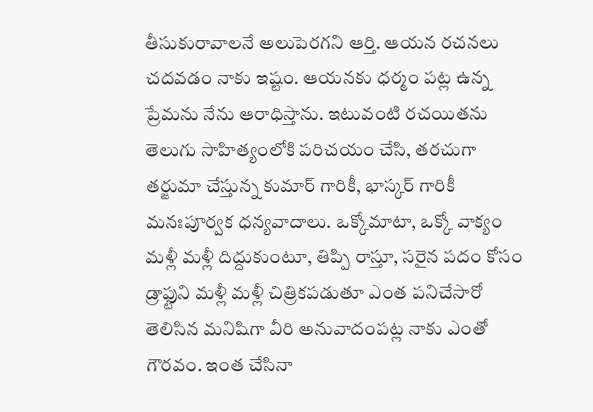తీసుకురావాలనే అలుపెరగని ఆర్తి. ఆయన రచనలు చదవడం నాకు ఇష్టం. ఆయనకు ధర్మం పట్ల ఉన్న ప్రేమను నేను ఆరాధిస్తాను. ఇటువంటి రచయితను తెలుగు సాహిత్యంలోకి పరిచయం చేసి, తరచుగా తర్జుమా చేస్తున్న కుమార్ గారికీ, భాస్కర్ గారికీ మనఃపూర్వక ధన్యవాదాలు. ఒక్కోమాటా, ఒక్కో వాక్యం మళ్లీ మళ్లీ దిద్దుకుంటూ, తిప్పి రాస్తూ, సరైన పదం కోసం డ్రాఫ్టుని మళ్లీ మళ్లీ చిత్రికపడుతూ ఎంత పనిచేసారో తెలిసిన మనిషిగా వీరి అనువాదంపట్ల నాకు ఎంతో గౌరవం. ఇంత చేసినా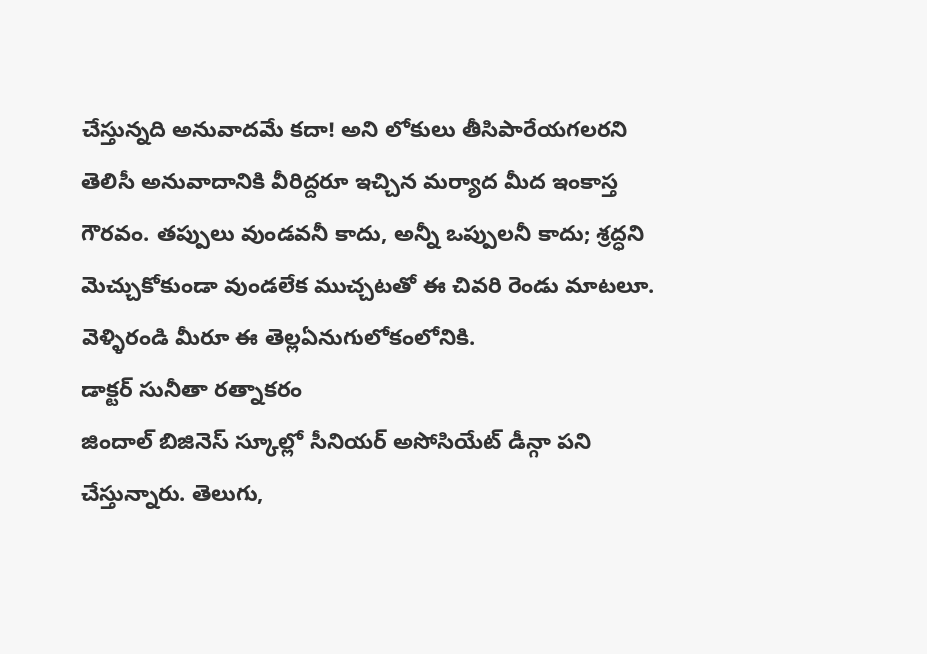చేస్తున్నది అనువాదమే కదా! అని లోకులు తీసిపారేయగలరని తెలిసీ అనువాదానికి వీరిద్దరూ ఇచ్చిన మర్యాద మీద ఇంకాస్త గౌరవం. తప్పులు వుండవనీ కాదు, అన్నీ ఒప్పులనీ కాదు; శ్రద్ధని మెచ్చుకోకుండా వుండలేక ముచ్చటతో ఈ చివరి రెండు మాటలూ. వెళ్ళిరండి మీరూ ఈ తెల్లఏనుగులోకంలోనికి.
డాక్టర్ సునీతా రత్నాకరం
జిందాల్ బిజినెస్ స్కూల్లో సీనియర్ అసోసియేట్ డీన్గా పని చేస్తున్నారు. తెలుగు,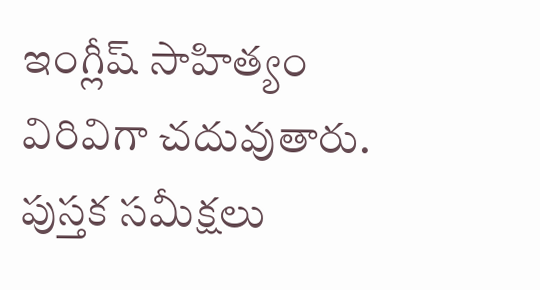ఇంగ్లీష్ సాహిత్యం విరివిగా చదువుతారు. పుస్తక సమీక్షలు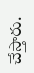చేస్తారు.